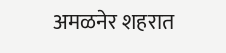अमळनेर शहरात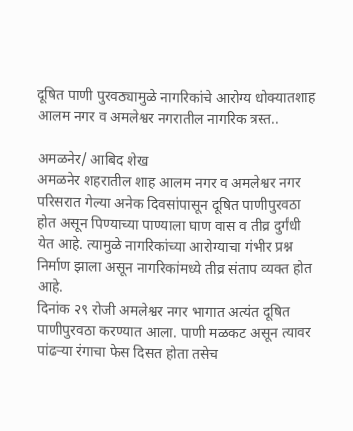दूषित पाणी पुरवठ्यामुळे नागरिकांचे आरोग्य धोक्यातशाह आलम नगर व अमलेश्वर नगरातील नागरिक त्रस्त..

अमळनेर/ आबिद शेख
अमळनेर शहरातील शाह आलम नगर व अमलेश्वर नगर परिसरात गेल्या अनेक दिवसांपासून दूषित पाणीपुरवठा होत असून पिण्याच्या पाण्याला घाण वास व तीव्र दुर्गंधी येत आहे. त्यामुळे नागरिकांच्या आरोग्याचा गंभीर प्रश्न निर्माण झाला असून नागरिकांमध्ये तीव्र संताप व्यक्त होत आहे.
दिनांक २९ रोजी अमलेश्वर नगर भागात अत्यंत दूषित पाणीपुरवठा करण्यात आला. पाणी मळकट असून त्यावर पांढऱ्या रंगाचा फेस दिसत होता तसेच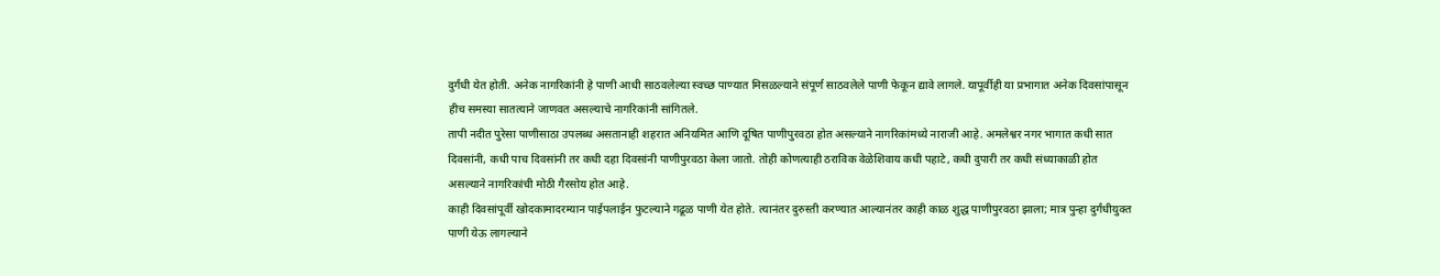दुर्गंधी येत होती. अनेक नागरिकांनी हे पाणी आधी साठवलेल्या स्वच्छ पाण्यात मिसळल्याने संपूर्ण साठवलेले पाणी फेकून द्यावे लागले. यापूर्वीही या प्रभागात अनेक दिवसांपासून हीच समस्या सातत्याने जाणवत असल्याचे नागरिकांनी सांगितले.
तापी नदीत पुरेसा पाणीसाठा उपलब्ध असतानाही शहरात अनियमित आणि दूषित पाणीपुरवठा होत असल्याने नागरिकांमध्ये नाराजी आहे. अमलेश्वर नगर भागात कधी सात दिवसांनी, कधी पाच दिवसांनी तर कधी दहा दिवसांनी पाणीपुरवठा केला जातो. तोही कोणत्याही ठराविक वेळेशिवाय कधी पहाटे, कधी दुपारी तर कधी संध्याकाळी होत असल्याने नागरिकांची मोठी गैरसोय होत आहे.
काही दिवसांपूर्वी खोदकामादरम्यान पाईपलाईन फुटल्याने गढूळ पाणी येत होते. त्यानंतर दुरुस्ती करण्यात आल्यानंतर काही काळ शुद्ध पाणीपुरवठा झाला; मात्र पुन्हा दुर्गंधीयुक्त पाणी येऊ लागल्याने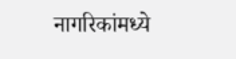नागरिकांमध्ये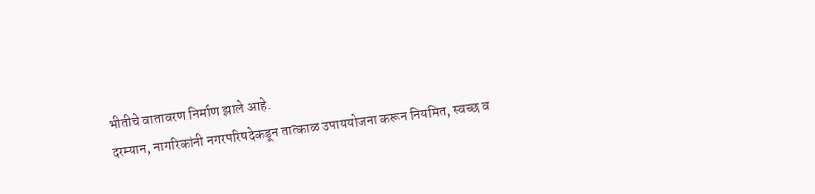भीतीचे वातावरण निर्माण झाले आहे.
दरम्यान, नागरिकांनी नगरपरिषदेकडून तात्काळ उपाययोजना करून नियमित, स्वच्छ व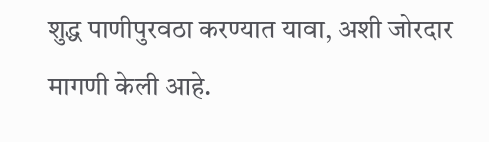शुद्ध पाणीपुरवठा करण्यात यावा, अशी जोरदार मागणी केली आहे.